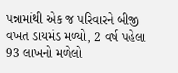પન્નામાંથી એક જ પરિવારને બીજી વખત ડાયમંડ મળ્યો, 2 વર્ષ પહેલા 93 લાખનો મળેલો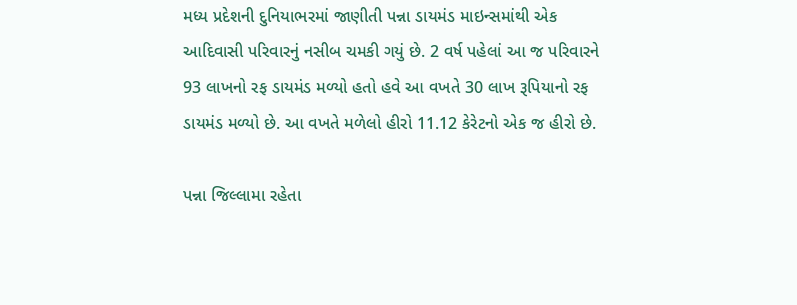મધ્ય પ્રદેશની દુનિયાભરમાં જાણીતી પન્ના ડાયમંડ માઇન્સમાંથી એક આદિવાસી પરિવારનું નસીબ ચમકી ગયું છે. 2 વર્ષ પહેલાં આ જ પરિવારને 93 લાખનો રફ ડાયમંડ મળ્યો હતો હવે આ વખતે 30 લાખ રૂપિયાનો રફ ડાયમંડ મળ્યો છે. આ વખતે મળેલો હીરો 11.12 કેરેટનો એક જ હીરો છે.

પન્ના જિલ્લામા રહેતા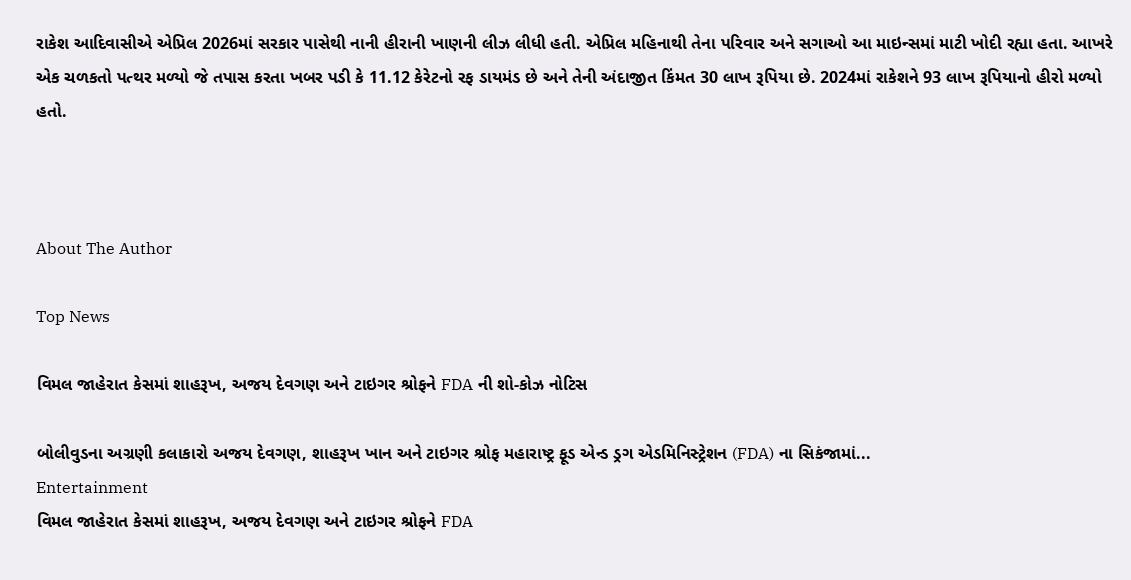રાકેશ આદિવાસીએ એપ્રિલ 2026માં સરકાર પાસેથી નાની હીરાની ખાણની લીઝ લીધી હતી. એપ્રિલ મહિનાથી તેના પરિવાર અને સગાઓ આ માઇન્સમાં માટી ખોદી રહ્યા હતા. આખરે એક ચળકતો પત્થર મળ્યો જે તપાસ કરતા ખબર પડી કે 11.12 કેરેટનો રફ ડાયમંડ છે અને તેની અંદાજીત કિંમત 30 લાખ રૂપિયા છે. 2024માં રાકેશને 93 લાખ રૂપિયાનો હીરો મળ્યો હતો.



About The Author

Top News

વિમલ જાહેરાત કેસમાં શાહરૂખ, અજય દેવગણ અને ટાઇગર શ્રોફને FDA ની શો-કોઝ નોટિસ

બોલીવુડના અગ્રણી કલાકારો અજય દેવગણ, શાહરૂખ ખાન અને ટાઇગર શ્રોફ મહારાષ્ટ્ર ફૂડ એન્ડ ડ્રગ એડમિનિસ્ટ્રેશન (FDA) ના સિકંજામાં...
Entertainment
વિમલ જાહેરાત કેસમાં શાહરૂખ, અજય દેવગણ અને ટાઇગર શ્રોફને FDA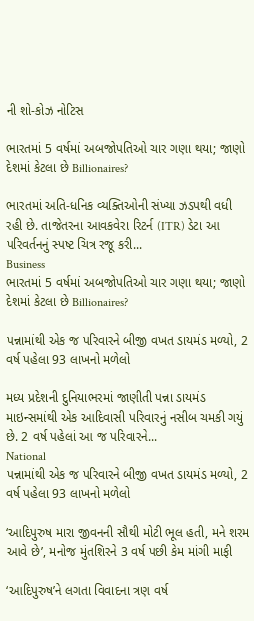ની શો-કોઝ નોટિસ

ભારતમાં 5 વર્ષમાં અબજોપતિઓ ચાર ગણા થયા; જાણો દેશમાં કેટલા છે Billionaires?

ભારતમાં અતિ-ધનિક વ્યક્તિઓની સંખ્યા ઝડપથી વધી રહી છે. તાજેતરના આવકવેરા રિટર્ન (ITR) ડેટા આ પરિવર્તનનું સ્પષ્ટ ચિત્ર રજૂ કરી...
Business
ભારતમાં 5 વર્ષમાં અબજોપતિઓ ચાર ગણા થયા; જાણો દેશમાં કેટલા છે Billionaires?

પન્નામાંથી એક જ પરિવારને બીજી વખત ડાયમંડ મળ્યો, 2 વર્ષ પહેલા 93 લાખનો મળેલો

મધ્ય પ્રદેશની દુનિયાભરમાં જાણીતી પન્ના ડાયમંડ માઇન્સમાંથી એક આદિવાસી પરિવારનું નસીબ ચમકી ગયું છે. 2 વર્ષ પહેલાં આ જ પરિવારને...
National
પન્નામાંથી એક જ પરિવારને બીજી વખત ડાયમંડ મળ્યો, 2 વર્ષ પહેલા 93 લાખનો મળેલો

‘આદિપુરુષ મારા જીવનની સૌથી મોટી ભૂલ હતી, મને શરમ આવે છે’, મનોજ મુંતશિરને 3 વર્ષ પછી કેમ માંગી માફી

‘આદિપુરુષ’ને લગતા વિવાદના ત્રણ વર્ષ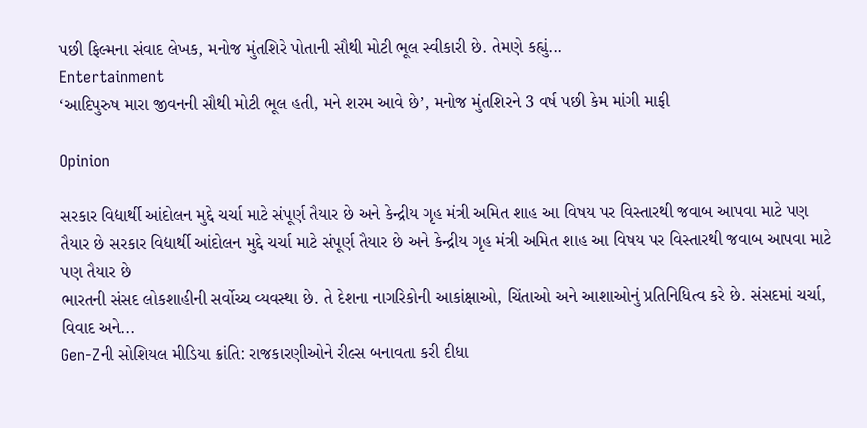પછી ફિલ્મના સંવાદ લેખક, મનોજ મુંતશિરે પોતાની સૌથી મોટી ભૂલ સ્વીકારી છે. તેમણે કહ્યું...
Entertainment
‘આદિપુરુષ મારા જીવનની સૌથી મોટી ભૂલ હતી, મને શરમ આવે છે’, મનોજ મુંતશિરને 3 વર્ષ પછી કેમ માંગી માફી

Opinion

સરકાર વિદ્યાર્થી આંદોલન મુદ્દે ચર્ચા માટે સંપૂર્ણ તૈયાર છે અને કેન્દ્રીય ગૃહ મંત્રી અમિત શાહ આ વિષય પર વિસ્તારથી જવાબ આપવા માટે પણ તૈયાર છે સરકાર વિદ્યાર્થી આંદોલન મુદ્દે ચર્ચા માટે સંપૂર્ણ તૈયાર છે અને કેન્દ્રીય ગૃહ મંત્રી અમિત શાહ આ વિષય પર વિસ્તારથી જવાબ આપવા માટે પણ તૈયાર છે
ભારતની સંસદ લોકશાહીની સર્વોચ્ચ વ્યવસ્થા છે. તે દેશના નાગરિકોની આકાંક્ષાઓ, ચિંતાઓ અને આશાઓનું પ્રતિનિધિત્વ કરે છે. સંસદમાં ચર્ચા, વિવાદ અને...
Gen-Zની સોશિયલ મીડિયા ક્રાંતિ: રાજકારણીઓને રીલ્સ બનાવતા કરી દીધા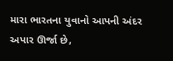મારા ભારતના યુવાનો આપની અંદર અપાર ઊર્જા છે,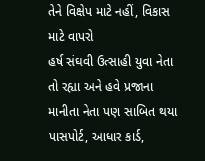તેને વિક્ષેપ માટે નહીં, વિકાસ માટે વાપરો
હર્ષ સંઘવી ઉત્સાહી યુવા નેતા તો રહ્યા અને હવે પ્રજાના માનીતા નેતા પણ સાબિત થયા
પાસપોર્ટ, આધાર કાર્ડ,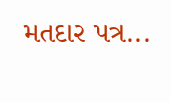મતદાર પત્ર...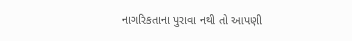નાગરિકતાના પુરાવા નથી તો આપણી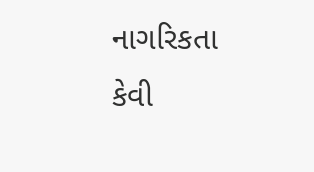નાગરિકતા કેવી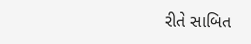રીતે સાબિત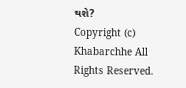થશે?
Copyright (c) Khabarchhe All Rights Reserved.